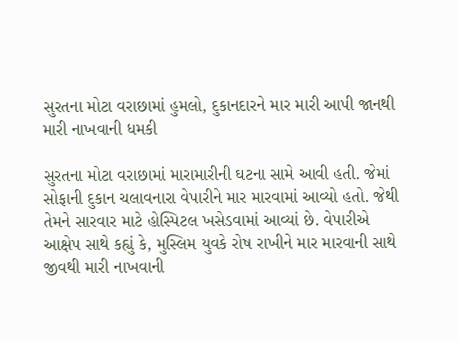સુરતના મોટા વરાછામાં હુમલો, દુકાનદારને માર મારી આપી જાનથી મારી નાખવાની ધમકી

સુરતના મોટા વરાછામાં મારામારીની ઘટના સામે આવી હતી. જેમાં સોફાની દુકાન ચલાવનારા વેપારીને માર મારવામાં આવ્યો હતો. જેથી તેમને સારવાર માટે હોસ્પિટલ ખસેડવામાં આવ્યાં છે. વેપારીએ આક્ષેપ સાથે કહ્યું કે, મુસ્લિમ યુવકે રોષ રાખીને માર મારવાની સાથે જીવથી મારી નાખવાની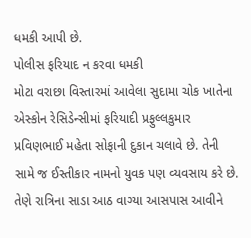ધમકી આપી છે.
પોલીસ ફરિયાદ ન કરવા ધમકી
મોટા વરાછા વિસ્તારમાં આવેલા સુદામા ચોક ખાતેના એસ્કોન રેસિડેન્સીમાં ફરિયાદી પ્રફુલ્લકુમાર પ્રવિણભાઈ મહેતા સોફાની દુકાન ચલાવે છે. તેની સામે જ ઈસ્તીકાર નામનો યુવક પણ વ્યવસાય કરે છે. તેણે રાત્રિના સાડા આઠ વાગ્યા આસપાસ આવીને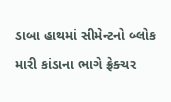ડાબા હાથમાં સીમેન્ટનો બ્લોક મારી કાંડાના ભાગે ફ્રેક્ચર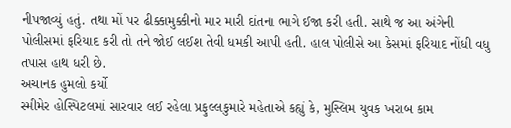નીપજાવ્યું હતું. તથા મોં પર ઢીક્કામુક્કીનો માર મારી દાંતના ભાગે ઈજા કરી હતી. સાથે જ આ અંગેની પોલીસમાં ફરિયાદ કરી તો તને જોઈ લઈશ તેવી ધમકી આપી હતી. હાલ પોલીસે આ કેસમાં ફરિયાદ નોંધી વધુ તપાસ હાથ ધરી છે.
અચાનક હુમલો કર્યો
સ્મીમેર હોસ્પિટલમાં સારવાર લઈ રહેલા પ્રફુલ્લકુમારે મહેતાએ કહ્યું કે, મુસ્લિમ યુવક ખરાબ કામ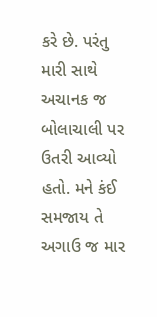કરે છે. પરંતુ મારી સાથે અચાનક જ બોલાચાલી પર ઉતરી આવ્યો હતો. મને કંઈ સમજાય તે અગાઉ જ માર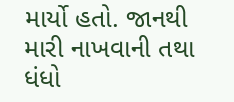માર્યો હતો. જાનથી મારી નાખવાની તથા ધંધો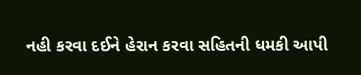નહી કરવા દઈને હેરાન કરવા સહિતની ધમકી આપી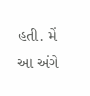હતી. મેં આ અંગે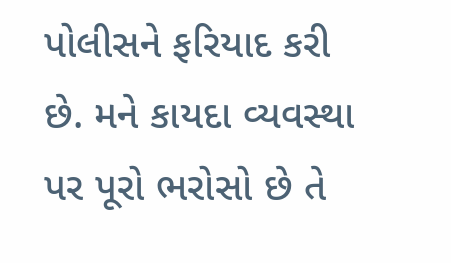પોલીસને ફરિયાદ કરી છે. મને કાયદા વ્યવસ્થા પર પૂરો ભરોસો છે તે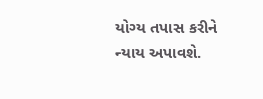યોગ્ય તપાસ કરીને ન્યાય અપાવશે.